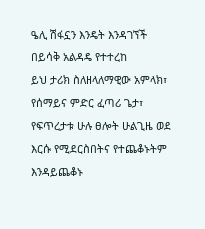ዔሊ ሽፋኗን እንዴት እንዳገኘች
በይሳቅ አልዳዴ የተተረከ
ይህ ታሪክ ስለዘላለማዊው አምላክ፣ የሰማይና ምድር ፈጣሪ ጌታ፣ የፍጥረታቱ ሁሉ ፀሎት ሁልጊዜ ወደ እርሱ የሚደርስበትና የተጨቆኑትም እንዳይጨቆኑ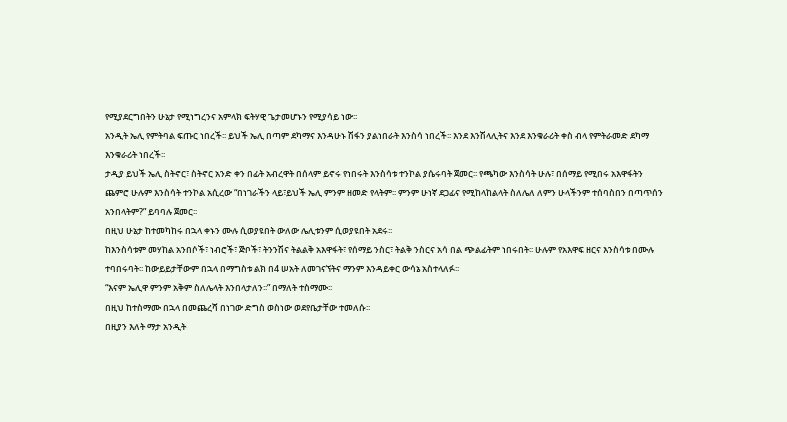የሚያደርግበትን ሁኔታ የሚነግረንና አምላክ ፍትሃዊ ጌታመሆኑን የሚያሳይ ነው፡፡
አንዲት ኤሊ የምትባል ፍጡር ነበረች፡፡ ይህች ኤሊ በጣም ደካማና እንዳሁኑ ሽፋን ያልነበራት እንስሳ ነበረች፡፡ እንደ እንሽላሊትና እንደ እንቁራሪት ቀስ ብላ የምትራመድ ደካማ እንቁራሪት ነበረች፡፡
ታዲያ ይህች ኤሊ ስትኖር፣ ስትኖር አንድ ቀን በፊት አብረዋት በሰላም ይኖሩ የነበሩት እንስሳቱ ተንኮል ያሴሩባት ጀመር፡፡ የጫካው እንስሳት ሁሉ፣ በሰማይ የሚበሩ አእዋፋትን ጨምሮ ሁሉም እንስሳት ተንኮል አሲረው “በነገራችን ላይ፣ይህች ኤሊ ምንም ዘመድ የላትም፡፡ ምንም ሁነኛ ደጋፊና የሚከላከልላት ስለሌለ ለምን ሁላችንም ተሰባስበን በጣጥሰን አንበላትም?” ይባባሉ ጀመር፡፡
በዚህ ሁኔታ ከተመካከሩ በኋላ ቀኑን ሙሉ ሲወያዩበት ውለው ሌሊቱንም ሲወያዩበት አደሩ፡፡
ከእንስሳቱም መሃከል አንበሶች፣ ነብሮች፣ ጅቦች፣ ትንንሽና ትልልቅ አእዋፋት፣ የሰማይ ንስር፣ ትልቅ ንስርና አሳ በል ጭልፊትም ነበሩበት፡፡ ሁሉም የአእዋፍ ዘርና እንስሳቱ በሙሉ ተባበሩባት፡፡ ከውይይታቸውም በኋላ በማግስቱ ልክ በ4 ሠአት ለመገናኘትና ማንም እንዳይቀር ውሳኔ አስተላለፉ፡፡
“እናም ኤሊዋ ምንም አቅም ስለሌላት እንበላታለን፡፡” በማለት ተስማሙ፡፡
በዚህ ከተስማሙ በኋላ በመጨረሻ በነገው ድግስ ወስነው ወደየቤታቸው ተመለሱ፡፡
በዚያን እለት ማታ አንዲት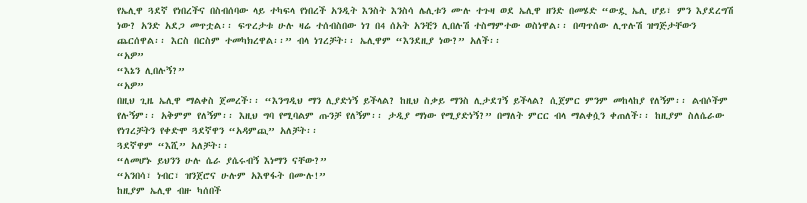የኤሊዋ ጓደኛ የነበረችና በስብሰባው ላይ ተካፍላ የነበረች አንዲት እንስት እንስሳ ሌሊቱን ሙሉ ተጉዛ ወደ ኤሊዋ ዘንድ በመሄድ “ውዷ ኤሊ ሆይ፣ ምን እያደረግሽ ነው? አንድ አደጋ መጥቷል፡፡ ፍጥረታቱ ሁሉ ዛሬ ተሰብስበው ነገ በ4 ሰአት አንቺን ሊበሉሽ ተስማምተው ወስነዋል፡፡ በጣጥሰው ሊጥሉሽ ዝግጅታቸውን ጨርሰዋል፡፡ እርስ በርስም ተመካክረዋል፡፡” ብላ ነገረቻት፡፡ ኤሊዋም “እንደዚያ ነው?” አለች፡፡
“አዎ”
“እኔን ሊበሉኝ?”
“አዎ”
በዚህ ጊዜ ኤሊዋ ማልቀስ ጀመረች፡፡ “እንግዲህ ማን ሊያድነኝ ይችላል? ከዚህ ስቃይ ማንስ ሊታደገኝ ይችላል? ሲጀምር ምንም መከላከያ የለኝም፡፡ ልብሶችም የሉኝም፡፡ አቅምም የለኝም፡፡ እዚህ ግባ የሚባልም ጡንቻ የለኝም፡፡ ታዲያ ማነው የሚያድነኝ?” በማለት ምርር ብላ ማልቀሷን ቀጠለች፡፡ ከዚያም ስለሴራው የነገረቻትን የቀድሞ ጓደኛዋን “አዳምጪ” አለቻት፡፡
ጓደኛዋም “እሺ” አለቻት፡፡
“ለመሆኑ ይህንን ሁሉ ሴራ ያሴሩብኝ እነማን ናቸው?”
“አንበሳ፣ ነብር፣ ዝንጀሮና ሁሉም አእዋፋት በሙሉ!”
ከዚያም ኤሊዋ ብዙ ካሰበች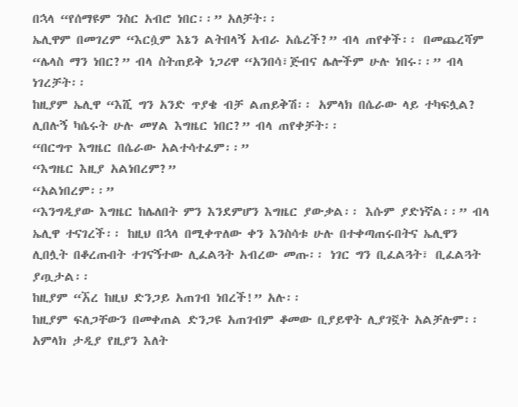በኋላ “የሰማዩም ንስር አብሮ ነበር፡፡” አለቻት፡፡
ኤሊዋም በመገረም “እርሷም እኔን ልትበላኝ አብራ አሴረች?” ብላ ጠየቀች፡፡ በመጨረሻም “ሌላስ ማን ነበር?” ብላ ስትጠይቅ ነጋሪዋ “አንበሳ፣ጅብና ሌሎችም ሁሉ ነበሩ፡፡” ብላ ነገረቻት፡፡
ከዚያም ኤሊዋ “እሺ ግን አንድ ጥያቄ ብቻ ልጠይቅሽ፡፡ አምላክ በሴራው ላይ ተካፍሏል? ሊበሉኝ ካሴሩት ሁሉ መሃል እግዜር ነበር?” ብላ ጠየቀቻት፡፡
“በርግጥ እግዜር በሴራው አልተሳተፈም፡፡”
“እግዜር እዚያ አልነበረም?”
“አልነበረም፡፡”
“እንግዲያው እግዜር ከሌለበት ምን እንደምሆን እግዜር ያውቃል፡፡ እሱም ያድነኛል፡፡” ብላ ኤሊዋ ተናገረች፡፡ ከዚህ በኋላ በሚቀጥለው ቀን እንስሳቱ ሁሉ በተቀጣጠሩበትና ኤሊዋን ሊበሏት በቆረጡበት ተገናኝተው ሊፈልጓት አብረው መጡ፡፡ ነገር ግን ቢፈልጓት፣ ቢፈልጓት ያጧታል፡፡
ከዚያም “ኧረ ከዚህ ድንጋይ አጠገብ ነበረች!” አሉ፡፡
ከዚያም ፍለጋቸውን በመቀጠል ድንጋዩ አጠገብም ቆመው ቢያይዋት ሊያገኟት አልቻሉም፡፡ አምላክ ታዲያ የዚያን እለት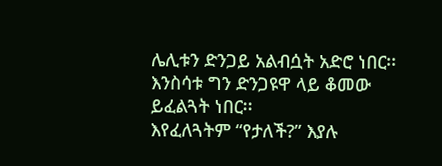ሌሊቱን ድንጋይ አልብሷት አድሮ ነበር፡፡ እንስሳቱ ግን ድንጋዩዋ ላይ ቆመው ይፈልጓት ነበር፡፡
እየፈለጓትም “የታለች?” እያሉ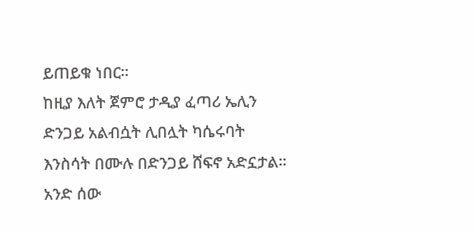ይጠይቁ ነበር፡፡
ከዚያ እለት ጀምሮ ታዲያ ፈጣሪ ኤሊን ድንጋይ አልብሷት ሊበሏት ካሴሩባት እንስሳት በሙሉ በድንጋይ ሸፍኖ አድኗታል፡፡
አንድ ሰው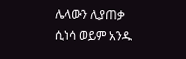ሌላውን ሊያጠቃ ሲነሳ ወይም አንዱ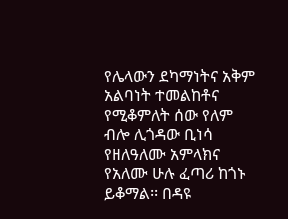የሌላውን ደካማነትና አቅም አልባነት ተመልከቶና የሚቆምለት ሰው የለም ብሎ ሊጎዳው ቢነሳ የዘለዓለሙ አምላክና የአለሙ ሁሉ ፈጣሪ ከጎኑ ይቆማል፡፡ በዳዩ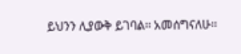ይህንን ሊያውቅ ይገባል፡፡ አመሰግናለሁ፡፡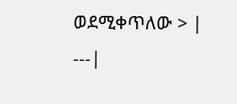ወደሚቀጥለው > |
---|